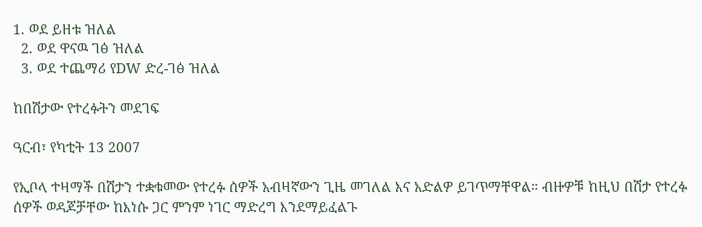1. ወደ ይዘቱ ዝለል
  2. ወደ ዋናዉ ገፅ ዝለል
  3. ወደ ተጨማሪ የDW ድረ-ገፅ ዝለል

ከበሽታው የተረፉትን መደገፍ

ዓርብ፣ የካቲት 13 2007

የኢቦላ ተዛማች በሽታን ተቋቁመው የተረፉ ሰዎች አብዛኛውን ጊዜ መገለል እና አድልዎ ይገጥማቸዋል። ብዙዎቹ ከዚህ በሽታ የተረፉ ሰዎች ወዳጆቻቸው ከእነሱ ጋር ምንም ነገር ማድረግ እንደማይፈልጉ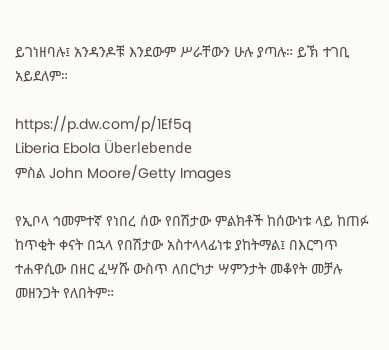ይገነዘባሉ፤ አንዳንዶቹ እንደውም ሥራቸውን ሁሉ ያጣሉ። ይኽ ተገቢ አይደለም።

https://p.dw.com/p/1Ef5q
Liberia Ebola Überlebende
ምስል John Moore/Getty Images

የኢቦላ ኅመምተኛ የነበረ ሰው የበሽታው ምልክቶች ከሰውነቱ ላይ ከጠፉ ከጥቂት ቀናት በኋላ የበሽታው አስተላላፊነቱ ያከትማል፤ በእርግጥ ተሐዋሲው በዘር ፈሣሹ ውስጥ ለበርካታ ሣምንታት መቆየት መቻሉ መዘንጋት የለበትም።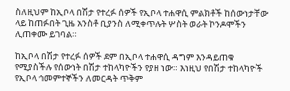ስለዚህም ከኢቦላ በሽታ የተረፉ ሰዎች የኢቦላ ተሐዋሲ ምልክቶች ከሰውነታቸው ላይ ከጠፉበት ጊዜ አንስቶ ቢያንስ ለሚቀጥሉት ሦስት ወራት ኮንዶሞችን ሊጠቀሙ ይገባል።

ከኢቦላ በሽታ የተረፉ ሰዎች ደም በኢቦላ ተሐዋሲ ዳግም እንዳይጠቁ የሚያስችሉ የሰውነት በሽታ ተከላካዮችን የያዘ ነው። እነዚህ የበሽታ ተከላካዮች የኢቦላ ኅመምተኞችን ለመርዳት ጥቅም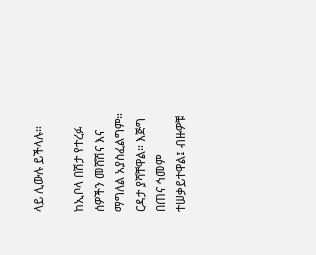ላይ ሊውሉ ይችላሉ።

ከኢቦላ በሽታ የተረፉ ሰዎችን መሸሽና እና ማግለል አያስፈልግም። ርዳታ ያሻቸዋል። እጅግ በጠና ኅመም ተሠቃይተዋል፤ ብዙዎቹ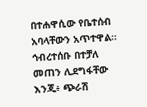በተሐዋሲው የቤተሰብ አባላቸውን አጥተዋል። ኅብረተሰቡ በተቻለ መጠን ሊደግፋቸው እንጂ፥ ጭራሽ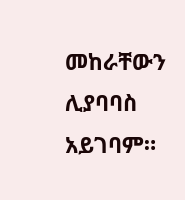መከራቸውን ሊያባባስ አይገባም።